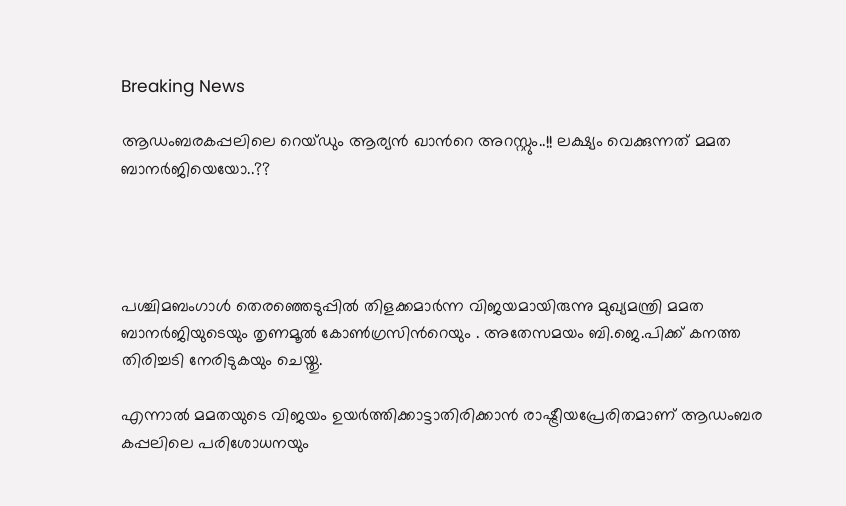Breaking News

ആഡംബരകപ്പലിലെ റെയ്ഡും ആര്യന്‍ ഖാന്‍റെ അറസ്റ്റും..!! ലക്ഷ്യം വെക്കുന്നത് മമത ബാനര്‍ജിയെയോ..??




പശ്ചിമബംഗാള്‍ തെരഞ്ഞെടുപ്പില്‍ തിളക്കമാര്‍ന്ന വിജയമായിരുന്നു മുഖ്യമന്ത്രി മമത ബാനര്‍ജിയുടെയും തൃണമൂല്‍ കോണ്‍ഗ്രസിന്‍റെയും . അതേസമയം ബി.ജെ.പിക്ക് കനത്ത തിരിച്ചടി നേരിടുകയും ചെയ്തു.

എന്നാല്‍ മമതയുടെ വിജയം ഉയര്‍ത്തിക്കാട്ടാതിരിക്കാന്‍ രാഷ്ട്രീയപ്രേരിതമാണ് ആഡംബര കപ്പലിലെ പരിശോധനയും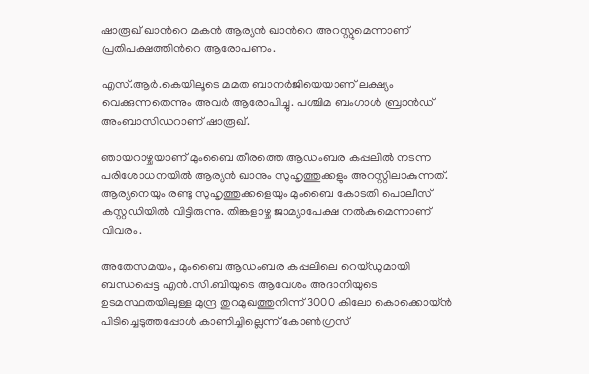ഷാരൂഖ് ഖാന്‍റെ മകന്‍ ആര്യന്‍ ഖാന്‍റെ അറസ്റ്റുമെന്നാണ് പ്രതിപക്ഷത്തിന്‍റെ ആരോപണം.

എസ്.ആര്‍.കെയിലൂടെ മമത ബാനര്‍ജിയെയാണ് ലക്ഷ്യം വെക്കുന്നതെന്നും അവര്‍ ആരോപിച്ചു. പശ്ചിമ ബംഗാള്‍ ബ്രാന്‍ഡ് അംബാസിഡറാണ് ഷാരൂഖ്.

ഞായറാഴ്ചയാണ് മുംബൈ തീരത്തെ ആഡംബര കപ്പലില്‍ നടന്ന പരിശോധനയില്‍ ആര്യന്‍ ഖാനും സുഹൃത്തുക്കളും അറസ്റ്റിലാകുന്നത്. ആര്യനെയും രണ്ടു സുഹൃത്തുക്കളെയും മുംബൈ കോടതി പൊലീസ് കസ്റ്റഡിയില്‍ വിട്ടിരുന്നു. തിങ്കളാഴ്ച ജാമ്യാപേക്ഷ നല്‍കുമെന്നാണ് വിവരം.

അതേസമയം, മുംബൈ ആഡംബര കപ്പലിലെ റെയ്ഡുമായി ബന്ധപ്പെട്ട എന്‍.സി.ബിയുടെ ആവേശം അദാനിയുടെ ഉടമസ്ഥതയിലുള്ള മുന്ദ്ര തുറമുഖത്തുനിന്ന് 3000 കിലോ കൊക്കൊയ്ന്‍ പിടിച്ചെടുത്തപ്പോള്‍ കാണിച്ചില്ലെന്ന് കോണ്‍ഗ്രസ്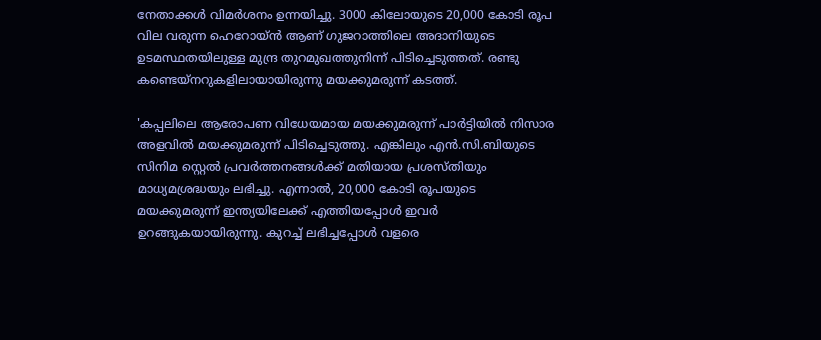നേതാക്കള്‍ വിമര്‍ശനം ഉന്നയിച്ചു. 3000 കിലോയുടെ 20,000 കോടി രൂപ വില വരുന്ന ഹെറോയ്ന്‍ ആണ് ഗുജറാത്തിലെ അദാനിയുടെ ഉടമസ്ഥതയിലുള്ള മുന്ദ്ര തുറമുഖത്തുനിന്ന് പിടിച്ചെടുത്തത്. രണ്ടു കണ്ടെയ്നറുകളിലായായിരുന്നു മയക്കുമരുന്ന് കടത്ത്.

'കപ്പലിലെ ആരോപണ വിധേയമായ മയക്കുമരുന്ന് പാര്‍ട്ടിയില്‍ നിസാര അളവില്‍ മയക്കുമരുന്ന് പിടിച്ചെടുത്തു. എങ്കിലും എന്‍.സി.ബിയുടെ സിനിമ സ്റ്റെല്‍ പ്രവര്‍ത്തനങ്ങള്‍ക്ക് മതിയായ പ്രശസ്തിയും മാധ്യമശ്രദ്ധയും ലഭിച്ചു. എന്നാല്‍, 20,000 കോടി രൂപയുടെ മയക്കുമരുന്ന് ഇന്ത്യയിലേക്ക് എത്തിയപ്പോള്‍ ഇവര്‍ ഉറങ്ങുകയായിരുന്നു. കുറച്ച്‌ ലഭിച്ചപ്പോള്‍ വളരെ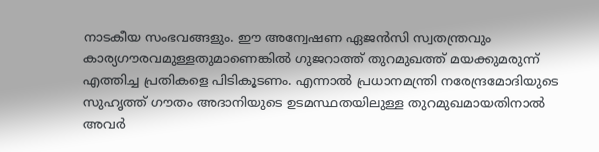നാടകീയ സംഭവങ്ങളും. ഈ അന്വേഷണ ഏജന്‍സി സ്വതന്ത്രവും കാര്യഗൗരവമുള്ളതുമാണെങ്കില്‍ ഗുജറാത്ത് തുറമുഖത്ത് മയക്കുമരുന്ന് എത്തിച്ച പ്രതികളെ പിടികൂടണം. എന്നാല്‍ പ്രധാനമന്ത്രി നരേന്ദ്രമോദിയുടെ സുഹൃത്ത് ഗൗതം അദാനിയുടെ ഉടമസ്ഥതയിലുള്ള തുറമുഖമായതിനാല്‍ അവര്‍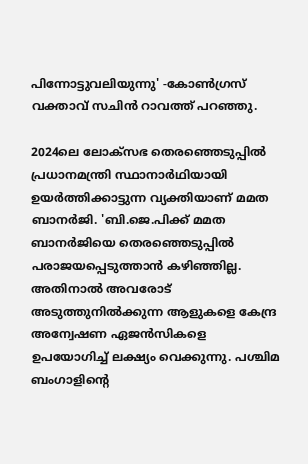പിന്നോട്ടുവലിയുന്നു' -കോണ്‍ഗ്രസ് വക്താവ് സചിന്‍ റാവത്ത് പറഞ്ഞു.

2024ലെ ലോക്സഭ തെരഞ്ഞെടുപ്പില്‍ പ്രധാനമന്ത്രി സ്ഥാനാര്‍ഥിയായി ഉയര്‍ത്തിക്കാട്ടുന്ന വ്യക്തിയാണ് മമത ബാനര്‍ജി. 'ബി.ജെ.പിക്ക് മമത ബാനര്‍ജിയെ തെരഞ്ഞെടുപ്പില്‍ പരാജയപ്പെടുത്താന്‍ കഴിഞ്ഞില്ല. അതിനാല്‍ അവരോട് അടുത്തുനില്‍ക്കുന്ന ആളുകളെ കേന്ദ്ര അന്വേഷണ ഏജന്‍സികളെ ഉപയോഗിച്ച്‌ ലക്ഷ്യം വെക്കുന്നു. പശ്ചിമ ബംഗാളിന്‍റെ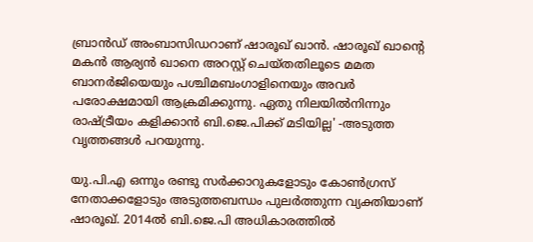ബ്രാന്‍ഡ് അംബാസിഡറാണ് ഷാരൂഖ് ഖാന്‍. ഷാരൂഖ് ഖാന്‍റെ മകന്‍ ആര്യന്‍ ഖാനെ അറസ്റ്റ് ചെയ്തതിലൂടെ മമത ബാനര്‍ജിയെയും പശ്ചിമബംഗാളിനെയും അവര്‍ പരോക്ഷമായി ആക്രമിക്കുന്നു. ഏതു നിലയില്‍നിന്നും രാഷ്ട്രീയം കളിക്കാന്‍ ബി.ജെ.പിക്ക് മടിയില്ല' -അടുത്ത വൃത്തങ്ങള്‍ പറയുന്നു.

യു.പി.എ ഒന്നും രണ്ടു സര്‍ക്കാറുകളോടും കോണ്‍ഗ്രസ് നേതാക്കളോടും അടുത്തബന്ധം പുലര്‍ത്തുന്ന വ്യക്തിയാണ് ഷാരൂഖ്. 2014ല്‍ ബി.ജെ.പി അധികാരത്തില്‍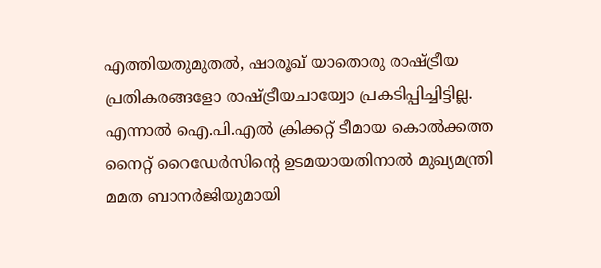എത്തിയതുമുതല്‍, ഷാരൂഖ് യാതൊരു രാഷ്ട്രീയ പ്രതികരങ്ങളോ രാഷ്ട്രീയചായ്വോ പ്രകടിപ്പിച്ചിട്ടില്ല. എന്നാല്‍ ഐ.പി.എല്‍ ക്രിക്കറ്റ് ടീമായ കൊല്‍ക്കത്ത നൈറ്റ് റൈഡേര്‍സിന്‍റെ ഉടമയായതിനാല്‍ മുഖ്യമന്ത്രി മമത ബാനര്‍ജിയുമായി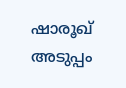ഷാരൂഖ് അടുപ്പം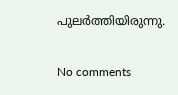പുലര്‍ത്തിയിരുന്നു.

No comments